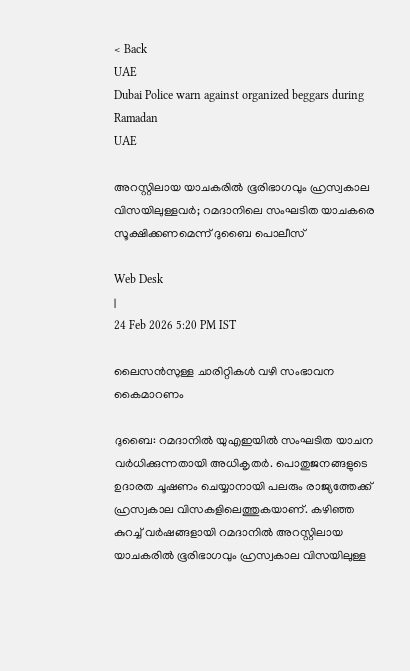< Back
UAE
Dubai Police warn against organized beggars during Ramadan
UAE

അറസ്റ്റിലായ യാചകരിൽ ഭൂരിഭാഗവും ഹ്രസ്വകാല വിസയിലുള്ളവർ; റമദാനിലെ സംഘടിത യാചകരെ സൂക്ഷിക്കണമെന്ന് ദുബൈ പൊലീസ്

Web Desk
|
24 Feb 2026 5:20 PM IST

ലൈസൻസുള്ള ചാരിറ്റികൾ വഴി സംഭാവന കൈമാറണം

ദുബൈ: റമദാനിൽ യുഎഇയിൽ സംഘടിത യാചന വർധിക്കുന്നതായി അധികൃതർ. പൊതുജനങ്ങളുടെ ഉദാരത ചൂഷണം ചെയ്യാനായി പലരും രാജ്യത്തേക്ക് ഹ്രസ്വകാല വിസകളിലെത്തുകയാണ്. കഴിഞ്ഞ കുറച്ച് വർഷങ്ങളായി റമദാനിൽ അറസ്റ്റിലായ യാചകരിൽ ഭൂരിഭാഗവും ഹ്രസ്വകാല വിസയിലുള്ള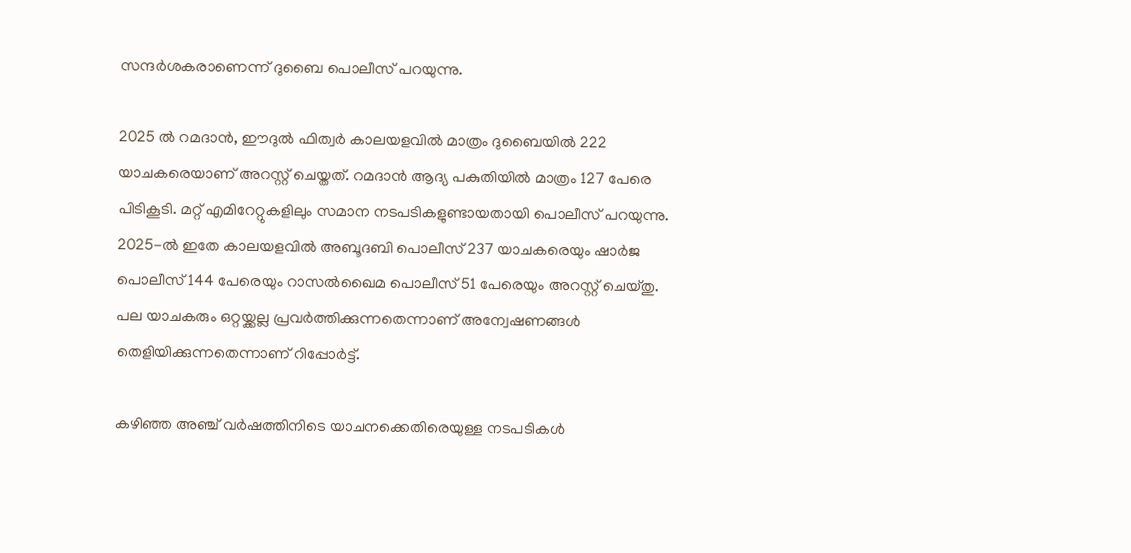സന്ദർശകരാണെന്ന് ദുബൈ പൊലീസ് പറയുന്നു.

2025 ൽ റമദാൻ, ഈദുൽ ഫിത്വർ കാലയളവിൽ മാത്രം ദുബൈയിൽ 222 യാചകരെയാണ് അറസ്റ്റ് ചെയ്തത്. റമദാൻ ആദ്യ പകുതിയിൽ മാത്രം 127 പേരെ പിടികൂടി. മറ്റ് എമിറേറ്റുകളിലും സമാന നടപടികളുണ്ടായതായി പൊലീസ് പറയുന്നു. 2025-ൽ ഇതേ കാലയളവിൽ അബൂദബി പൊലീസ് 237 യാചകരെയും ഷാർജ പൊലീസ് 144 പേരെയും റാസൽഖൈമ പൊലീസ് 51 പേരെയും അറസ്റ്റ് ചെയ്തു. പല യാചകരും ഒറ്റയ്ക്കല്ല പ്രവർത്തിക്കുന്നതെന്നാണ് അന്വേഷണങ്ങൾ തെളിയിക്കുന്നതെന്നാണ് റിപ്പോർട്ട്.

കഴിഞ്ഞ അഞ്ച് വർഷത്തിനിടെ യാചനക്കെതിരെയുള്ള നടപടികൾ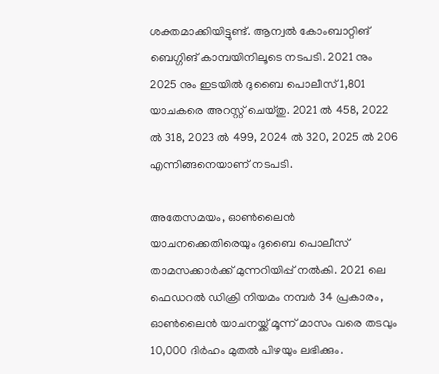ശക്തമാക്കിയിട്ടുണ്ട്. ആന്വൽ കോംബാറ്റിങ് ബെഗ്ഗിങ് കാമ്പയിനിലൂടെ നടപടി. 2021 നും 2025 നും ഇടയിൽ ദുബൈ പൊലീസ് 1,801 യാചകരെ അറസ്റ്റ് ചെയ്തു. 2021 ൽ 458, 2022 ൽ 318, 2023 ൽ 499, 2024 ൽ 320, 2025 ൽ 206 എന്നിങ്ങനെയാണ് നടപടി.

അതേസമയം, ഓൺലൈൻ യാചനക്കെതിരെയും ദുബൈ പൊലീസ് താമസക്കാർക്ക് മുന്നറിയിപ്പ് നൽകി. 2021 ലെ ഫെഡറൽ ഡിക്രി നിയമം നമ്പർ 34 പ്രകാരം, ഓൺലൈൻ യാചനയ്ക്ക് മൂന്ന് മാസം വരെ തടവും 10,000 ദിർഹം മുതൽ പിഴയും ലഭിക്കും.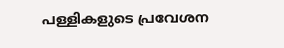പള്ളികളുടെ പ്രവേശന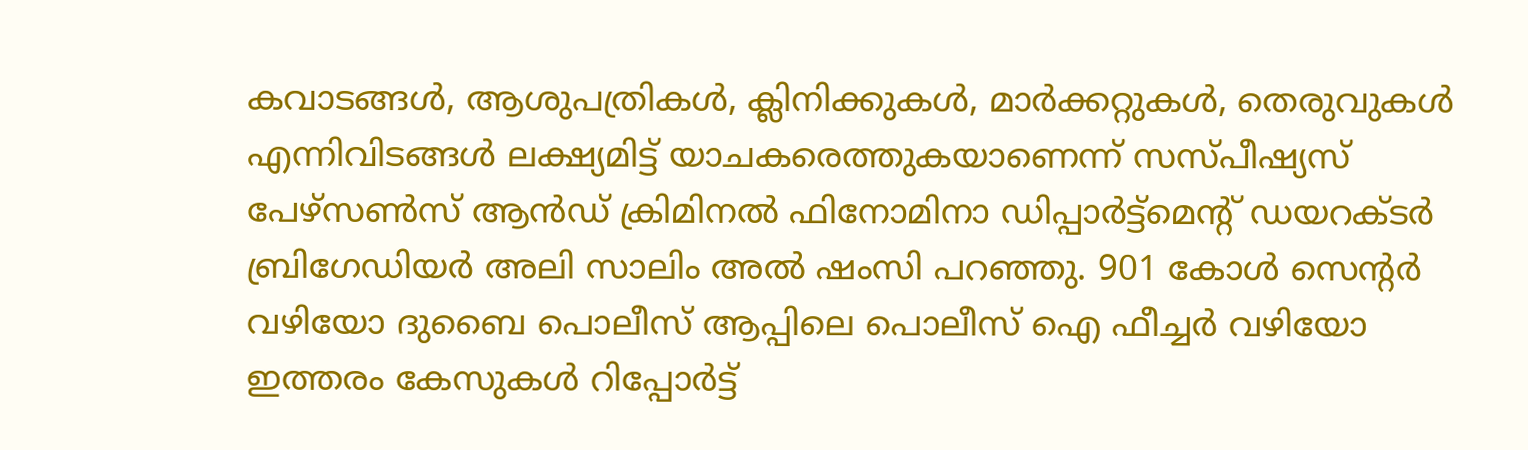കവാടങ്ങൾ, ആശുപത്രികൾ, ക്ലിനിക്കുകൾ, മാർക്കറ്റുകൾ, തെരുവുകൾ എന്നിവിടങ്ങൾ ലക്ഷ്യമിട്ട് യാചകരെത്തുകയാണെന്ന് സസ്പീഷ്യസ് പേഴ്‌സൺസ് ആൻഡ് ക്രിമിനൽ ഫിനോമിനാ ഡിപ്പാർട്ട്‌മെന്റ് ഡയറക്ടർ ബ്രിഗേഡിയർ അലി സാലിം അൽ ഷംസി പറഞ്ഞു. 901 കോൾ സെന്റർ വഴിയോ ദുബൈ പൊലീസ് ആപ്പിലെ പൊലീസ് ഐ ഫീച്ചർ വഴിയോ ഇത്തരം കേസുകൾ റിപ്പോർട്ട്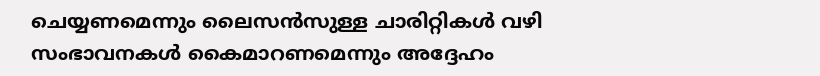ചെയ്യണമെന്നും ലൈസൻസുള്ള ചാരിറ്റികൾ വഴി സംഭാവനകൾ കൈമാറണമെന്നും അദ്ദേഹം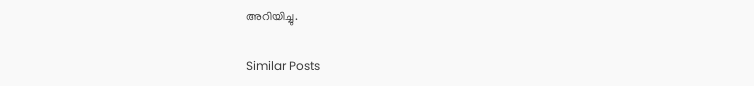അറിയിച്ചു.

Similar Posts